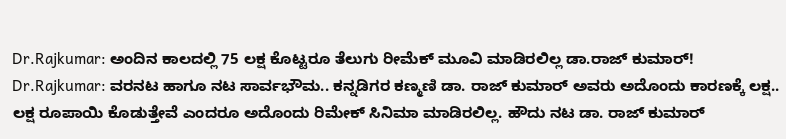Dr.Rajkumar: ಅಂದಿನ ಕಾಲದಲ್ಲಿ 75 ಲಕ್ಷ ಕೊಟ್ಟರೂ ತೆಲುಗು ರೀಮೆಕ್ ಮೂವಿ ಮಾಡಿರಲಿಲ್ಲ ಡಾ.ರಾಜ್ ಕುಮಾರ್!
Dr.Rajkumar: ವರನಟ ಹಾಗೂ ನಟ ಸಾರ್ವಭೌಮ.. ಕನ್ನಡಿಗರ ಕಣ್ಮಣಿ ಡಾ. ರಾಜ್ ಕುಮಾರ್ ಅವರು ಅದೊಂದು ಕಾರಣಕ್ಕೆ ಲಕ್ಷ.. ಲಕ್ಷ ರೂಪಾಯಿ ಕೊಡುತ್ತೇವೆ ಎಂದರೂ ಅದೊಂದು ರಿಮೇಕ್ ಸಿನಿಮಾ ಮಾಡಿರಲಿಲ್ಲ. ಹೌದು ನಟ ಡಾ. ರಾಜ್ ಕುಮಾರ್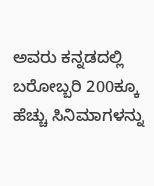ಅವರು ಕನ್ನಡದಲ್ಲಿ ಬರೋಬ್ಬರಿ 200ಕ್ಕೂ ಹೆಚ್ಚು ಸಿನಿಮಾಗಳನ್ನು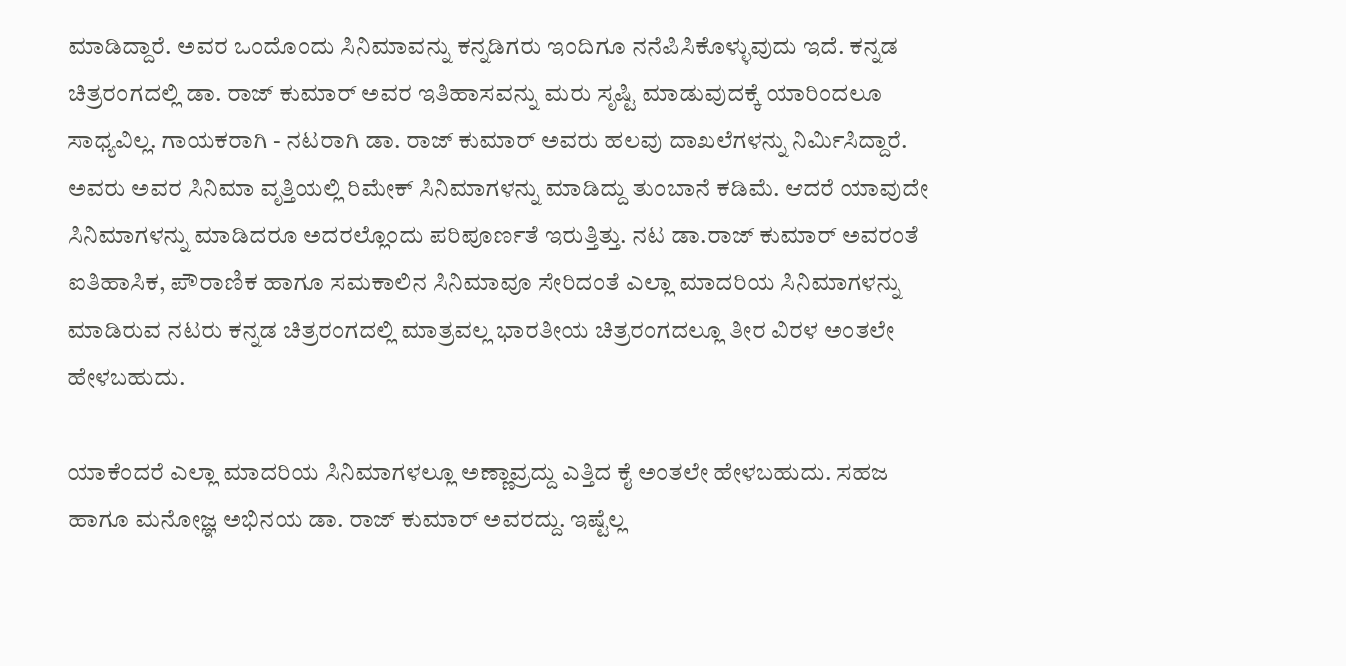ಮಾಡಿದ್ದಾರೆ. ಅವರ ಒಂದೊಂದು ಸಿನಿಮಾವನ್ನು ಕನ್ನಡಿಗರು ಇಂದಿಗೂ ನನೆಪಿಸಿಕೊಳ್ಳುವುದು ಇದೆ. ಕನ್ನಡ ಚಿತ್ರರಂಗದಲ್ಲಿ ಡಾ. ರಾಜ್ ಕುಮಾರ್ ಅವರ ಇತಿಹಾಸವನ್ನು ಮರು ಸೃಷ್ಟಿ ಮಾಡುವುದಕ್ಕೆ ಯಾರಿಂದಲೂ ಸಾಧ್ಯವಿಲ್ಲ. ಗಾಯಕರಾಗಿ - ನಟರಾಗಿ ಡಾ. ರಾಜ್ ಕುಮಾರ್ ಅವರು ಹಲವು ದಾಖಲೆಗಳನ್ನು ನಿರ್ಮಿಸಿದ್ದಾರೆ.
ಅವರು ಅವರ ಸಿನಿಮಾ ವೃತ್ತಿಯಲ್ಲಿ ರಿಮೇಕ್ ಸಿನಿಮಾಗಳನ್ನು ಮಾಡಿದ್ದು ತುಂಬಾನೆ ಕಡಿಮೆ. ಆದರೆ ಯಾವುದೇ ಸಿನಿಮಾಗಳನ್ನು ಮಾಡಿದರೂ ಅದರಲ್ಲೊಂದು ಪರಿಪೂರ್ಣತೆ ಇರುತ್ತಿತ್ತು. ನಟ ಡಾ.ರಾಜ್ ಕುಮಾರ್ ಅವರಂತೆ ಐತಿಹಾಸಿಕ, ಪೌರಾಣಿಕ ಹಾಗೂ ಸಮಕಾಲಿನ ಸಿನಿಮಾವೂ ಸೇರಿದಂತೆ ಎಲ್ಲಾ ಮಾದರಿಯ ಸಿನಿಮಾಗಳನ್ನು ಮಾಡಿರುವ ನಟರು ಕನ್ನಡ ಚಿತ್ರರಂಗದಲ್ಲಿ ಮಾತ್ರವಲ್ಲ ಭಾರತೀಯ ಚಿತ್ರರಂಗದಲ್ಲೂ ತೀರ ವಿರಳ ಅಂತಲೇ ಹೇಳಬಹುದು.

ಯಾಕೆಂದರೆ ಎಲ್ಲಾ ಮಾದರಿಯ ಸಿನಿಮಾಗಳಲ್ಲೂ ಅಣ್ಣಾವ್ರದ್ದು ಎತ್ತಿದ ಕೈ ಅಂತಲೇ ಹೇಳಬಹುದು. ಸಹಜ ಹಾಗೂ ಮನೋಜ್ಞ ಅಭಿನಯ ಡಾ. ರಾಜ್ ಕುಮಾರ್ ಅವರದ್ದು. ಇಷ್ಟೆಲ್ಲ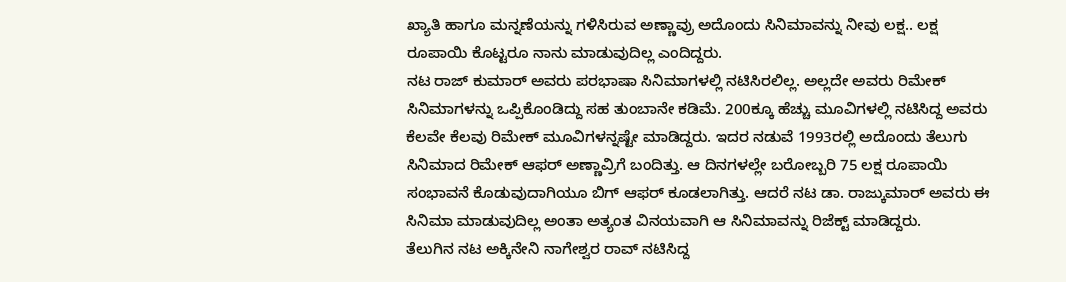ಖ್ಯಾತಿ ಹಾಗೂ ಮನ್ನಣೆಯನ್ನು ಗಳಿಸಿರುವ ಅಣ್ಣಾವ್ರು ಅದೊಂದು ಸಿನಿಮಾವನ್ನು ನೀವು ಲಕ್ಷ.. ಲಕ್ಷ ರೂಪಾಯಿ ಕೊಟ್ಟರೂ ನಾನು ಮಾಡುವುದಿಲ್ಲ ಎಂದಿದ್ದರು.
ನಟ ರಾಜ್ ಕುಮಾರ್ ಅವರು ಪರಭಾಷಾ ಸಿನಿಮಾಗಳಲ್ಲಿ ನಟಿಸಿರಲಿಲ್ಲ. ಅಲ್ಲದೇ ಅವರು ರಿಮೇಕ್ ಸಿನಿಮಾಗಳನ್ನು ಒಪ್ಪಿಕೊಂಡಿದ್ದು ಸಹ ತುಂಬಾನೇ ಕಡಿಮೆ. 200ಕ್ಕೂ ಹೆಚ್ಚು ಮೂವಿಗಳಲ್ಲಿ ನಟಿಸಿದ್ದ ಅವರು ಕೆಲವೇ ಕೆಲವು ರಿಮೇಕ್ ಮೂವಿಗಳನ್ನಷ್ಟೇ ಮಾಡಿದ್ದರು. ಇದರ ನಡುವೆ 1993ರಲ್ಲಿ ಅದೊಂದು ತೆಲುಗು ಸಿನಿಮಾದ ರಿಮೇಕ್ ಆಫರ್ ಅಣ್ಣಾವ್ರಿಗೆ ಬಂದಿತ್ತು. ಆ ದಿನಗಳಲ್ಲೇ ಬರೋಬ್ಬರಿ 75 ಲಕ್ಷ ರೂಪಾಯಿ ಸಂಭಾವನೆ ಕೊಡುವುದಾಗಿಯೂ ಬಿಗ್ ಆಫರ್ ಕೂಡಲಾಗಿತ್ತು. ಆದರೆ ನಟ ಡಾ. ರಾಜ್ಕುಮಾರ್ ಅವರು ಈ ಸಿನಿಮಾ ಮಾಡುವುದಿಲ್ಲ ಅಂತಾ ಅತ್ಯಂತ ವಿನಯವಾಗಿ ಆ ಸಿನಿಮಾವನ್ನು ರಿಜೆಕ್ಟ್ ಮಾಡಿದ್ದರು.
ತೆಲುಗಿನ ನಟ ಅಕ್ಕಿನೇನಿ ನಾಗೇಶ್ವರ ರಾವ್ ನಟಿಸಿದ್ದ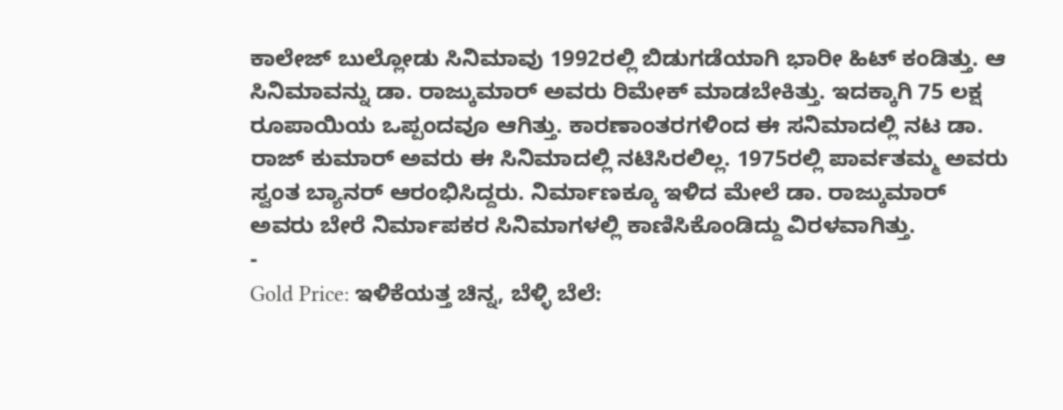ಕಾಲೇಜ್ ಬುಲ್ಲೋಡು ಸಿನಿಮಾವು 1992ರಲ್ಲಿ ಬಿಡುಗಡೆಯಾಗಿ ಭಾರೀ ಹಿಟ್ ಕಂಡಿತ್ತು. ಆ ಸಿನಿಮಾವನ್ನು ಡಾ. ರಾಜ್ಕುಮಾರ್ ಅವರು ರಿಮೇಕ್ ಮಾಡಬೇಕಿತ್ತು. ಇದಕ್ಕಾಗಿ 75 ಲಕ್ಷ ರೂಪಾಯಿಯ ಒಪ್ಪಂದವೂ ಆಗಿತ್ತು. ಕಾರಣಾಂತರಗಳಿಂದ ಈ ಸನಿಮಾದಲ್ಲಿ ನಟ ಡಾ. ರಾಜ್ ಕುಮಾರ್ ಅವರು ಈ ಸಿನಿಮಾದಲ್ಲಿ ನಟಿಸಿರಲಿಲ್ಲ. 1975ರಲ್ಲಿ ಪಾರ್ವತಮ್ಮ ಅವರು ಸ್ವಂತ ಬ್ಯಾನರ್ ಆರಂಭಿಸಿದ್ದರು. ನಿರ್ಮಾಣಕ್ಕೂ ಇಳಿದ ಮೇಲೆ ಡಾ. ರಾಜ್ಕುಮಾರ್ ಅವರು ಬೇರೆ ನಿರ್ಮಾಪಕರ ಸಿನಿಮಾಗಳಲ್ಲಿ ಕಾಣಿಸಿಕೊಂಡಿದ್ದು ವಿರಳವಾಗಿತ್ತು.
-
Gold Price: ಇಳಿಕೆಯತ್ತ ಚಿನ್ನ, ಬೆಳ್ಳಿ ಬೆಲೆ: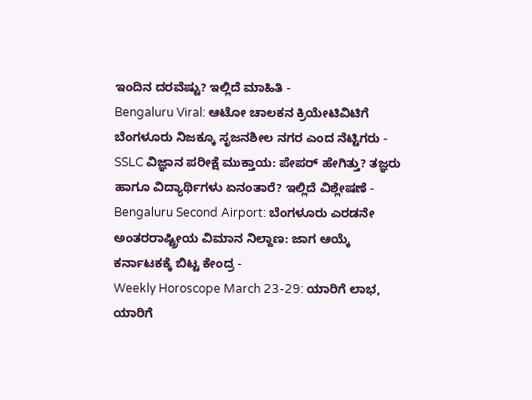ಇಂದಿನ ದರವೆಷ್ಟು? ಇಲ್ಲಿದೆ ಮಾಹಿತಿ -
Bengaluru Viral: ಆಟೋ ಚಾಲಕನ ಕ್ರಿಯೇಟಿವಿಟಿಗೆ ಬೆಂಗಳೂರು ನಿಜಕ್ಕೂ ಸೃಜನಶೀಲ ನಗರ ಎಂದ ನೆಟ್ಟಿಗರು -
SSLC ವಿಜ್ಞಾನ ಪರೀಕ್ಷೆ ಮುಕ್ತಾಯ: ಪೇಪರ್ ಹೇಗಿತ್ತು? ತಜ್ಞರು ಹಾಗೂ ವಿದ್ಯಾರ್ಥಿಗಳು ಏನಂತಾರೆ? ಇಲ್ಲಿದೆ ವಿಶ್ಲೇಷಣೆ -
Bengaluru Second Airport: ಬೆಂಗಳೂರು ಎರಡನೇ ಅಂತರರಾಷ್ಟ್ರೀಯ ವಿಮಾನ ನಿಲ್ದಾಣ: ಜಾಗ ಆಯ್ಕೆ ಕರ್ನಾಟಕಕ್ಕೆ ಬಿಟ್ಟ ಕೇಂದ್ರ -
Weekly Horoscope March 23-29: ಯಾರಿಗೆ ಲಾಭ, ಯಾರಿಗೆ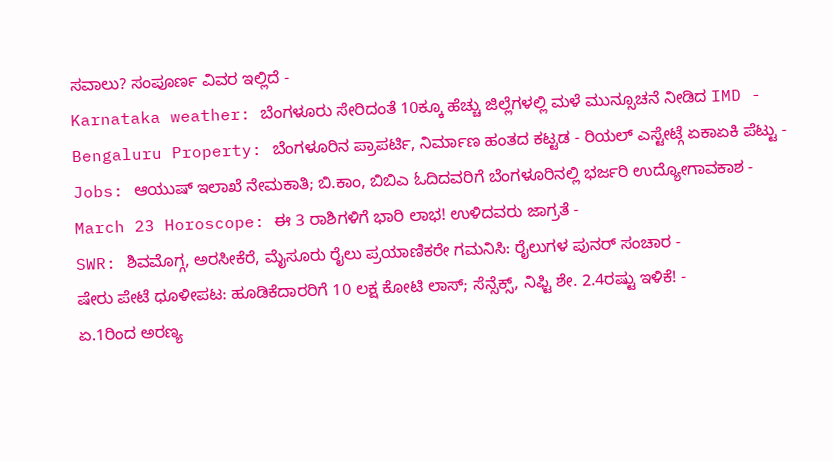ಸವಾಲು? ಸಂಪೂರ್ಣ ವಿವರ ಇಲ್ಲಿದೆ -
Karnataka weather: ಬೆಂಗಳೂರು ಸೇರಿದಂತೆ 10ಕ್ಕೂ ಹೆಚ್ಚು ಜಿಲ್ಲೆಗಳಲ್ಲಿ ಮಳೆ ಮುನ್ಸೂಚನೆ ನೀಡಿದ IMD -
Bengaluru Property: ಬೆಂಗಳೂರಿನ ಪ್ರಾಪರ್ಟಿ, ನಿರ್ಮಾಣ ಹಂತದ ಕಟ್ಟಡ - ರಿಯಲ್ ಎಸ್ಟೇಟ್ಗೆ ಏಕಾಏಕಿ ಪೆಟ್ಟು -
Jobs: ಆಯುಷ್ ಇಲಾಖೆ ನೇಮಕಾತಿ; ಬಿ.ಕಾಂ, ಬಿಬಿಎ ಓದಿದವರಿಗೆ ಬೆಂಗಳೂರಿನಲ್ಲಿ ಭರ್ಜರಿ ಉದ್ಯೋಗಾವಕಾಶ -
March 23 Horoscope: ಈ 3 ರಾಶಿಗಳಿಗೆ ಭಾರಿ ಲಾಭ! ಉಳಿದವರು ಜಾಗ್ರತೆ -
SWR: ಶಿವಮೊಗ್ಗ, ಅರಸೀಕೆರೆ, ಮೈಸೂರು ರೈಲು ಪ್ರಯಾಣಿಕರೇ ಗಮನಿಸಿ: ರೈಲುಗಳ ಪುನರ್ ಸಂಚಾರ -
ಷೇರು ಪೇಟೆ ಧೂಳೀಪಟ: ಹೂಡಿಕೆದಾರರಿಗೆ 10 ಲಕ್ಷ ಕೋಟಿ ಲಾಸ್; ಸೆನ್ಸೆಕ್ಸ್, ನಿಫ್ಟಿ ಶೇ. 2.4ರಷ್ಟು ಇಳಿಕೆ! -
ಏ.1ರಿಂದ ಅರಣ್ಯ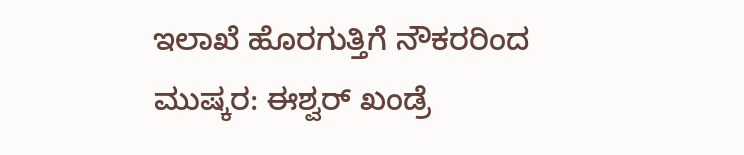ಇಲಾಖೆ ಹೊರಗುತ್ತಿಗೆ ನೌಕರರಿಂದ ಮುಷ್ಕರ: ಈಶ್ವರ್ ಖಂಡ್ರೆ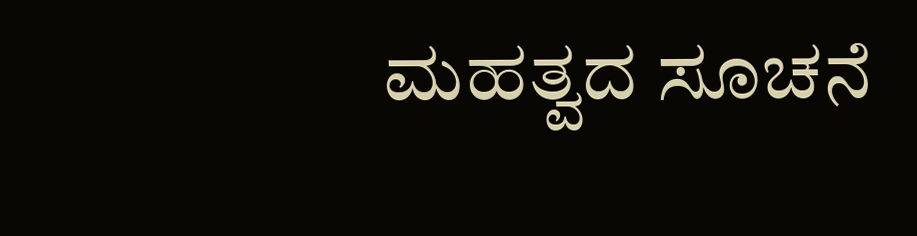ಮಹತ್ವದ ಸೂಚನೆ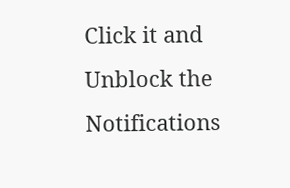Click it and Unblock the Notifications